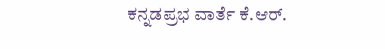ಕನ್ನಡಪ್ರಭ ವಾರ್ತೆ ಕೆ.ಆರ್.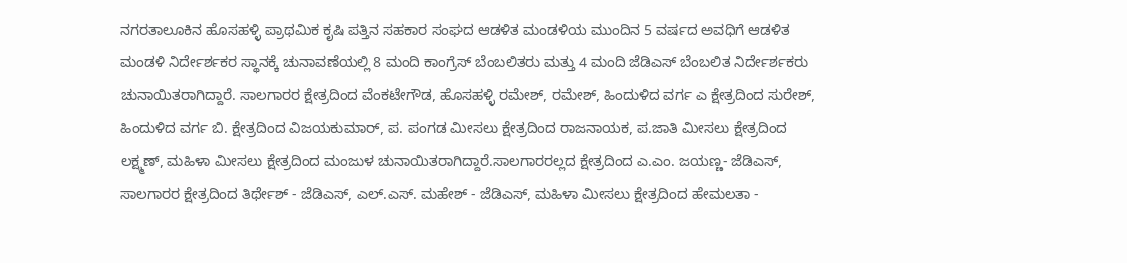ನಗರತಾಲೂಕಿನ ಹೊಸಹಳ್ಳಿ ಪ್ರಾಥಮಿಕ ಕೃಷಿ ಪತ್ತಿನ ಸಹಕಾರ ಸಂಘದ ಆಡಳಿತ ಮಂಡಳಿಯ ಮುಂದಿನ 5 ವರ್ಷದ ಅವಧಿಗೆ ಆಡಳಿತ ಮಂಡಳಿ ನಿರ್ದೇರ್ಶಕರ ಸ್ಥಾನಕ್ಕೆ ಚುನಾವಣೆಯಲ್ಲಿ 8 ಮಂದಿ ಕಾಂಗ್ರೆಸ್ ಬೆಂಬಲಿತರು ಮತ್ತು 4 ಮಂದಿ ಜೆಡಿಎಸ್ ಬೆಂಬಲಿತ ನಿರ್ದೇರ್ಶಕರು ಚುನಾಯಿತರಾಗಿದ್ದಾರೆ. ಸಾಲಗಾರರ ಕ್ಷೇತ್ರದಿಂದ ವೆಂಕಟೇಗೌಡ, ಹೊಸಹಳ್ಳಿ ರಮೇಶ್, ರಮೇಶ್, ಹಿಂದುಳಿದ ವರ್ಗ ಎ ಕ್ಷೇತ್ರದಿಂದ ಸುರೇಶ್, ಹಿಂದುಳಿದ ವರ್ಗ ಬಿ. ಕ್ಷೇತ್ರದಿಂದ ವಿಜಯಕುಮಾರ್, ಪ. ಪಂಗಡ ಮೀಸಲು ಕ್ಷೇತ್ರದಿಂದ ರಾಜನಾಯಕ, ಪ.ಜಾತಿ ಮೀಸಲು ಕ್ಷೇತ್ರದಿಂದ ಲಕ್ಷ್ಮಣ್, ಮಹಿಳಾ ಮೀಸಲು ಕ್ಷೇತ್ರದಿಂದ ಮಂಜುಳ ಚುನಾಯಿತರಾಗಿದ್ದಾರೆ.ಸಾಲಗಾರರಲ್ಲದ ಕ್ಷೇತ್ರದಿಂದ ಎ.ಎಂ. ಜಯಣ್ಣ- ಜೆಡಿಎಸ್, ಸಾಲಗಾರರ ಕ್ಷೇತ್ರದಿಂದ ತಿರ್ಥೇಶ್ - ಜೆಡಿಎಸ್, ಎಲ್.ಎಸ್. ಮಹೇಶ್ - ಜೆಡಿಎಸ್, ಮಹಿಳಾ ಮೀಸಲು ಕ್ಷೇತ್ರದಿಂದ ಹೇಮಲತಾ -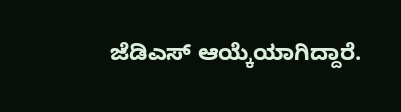ಜೆಡಿಎಸ್ ಆಯ್ಕೆಯಾಗಿದ್ದಾರೆ.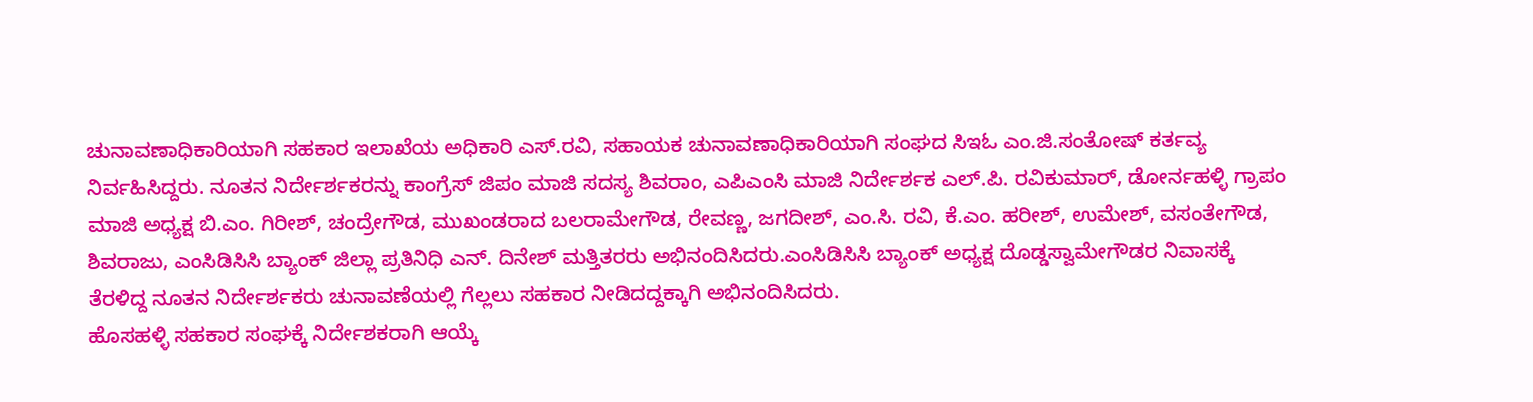ಚುನಾವಣಾಧಿಕಾರಿಯಾಗಿ ಸಹಕಾರ ಇಲಾಖೆಯ ಅಧಿಕಾರಿ ಎಸ್.ರವಿ, ಸಹಾಯಕ ಚುನಾವಣಾಧಿಕಾರಿಯಾಗಿ ಸಂಘದ ಸಿಇಓ ಎಂ.ಜಿ.ಸಂತೋಷ್ ಕರ್ತವ್ಯ ನಿರ್ವಹಿಸಿದ್ದರು. ನೂತನ ನಿರ್ದೇರ್ಶಕರನ್ನು ಕಾಂಗ್ರೆಸ್ ಜಿಪಂ ಮಾಜಿ ಸದಸ್ಯ ಶಿವರಾಂ, ಎಪಿಎಂಸಿ ಮಾಜಿ ನಿರ್ದೇರ್ಶಕ ಎಲ್.ಪಿ. ರವಿಕುಮಾರ್, ಡೋರ್ನಹಳ್ಳಿ ಗ್ರಾಪಂ ಮಾಜಿ ಅಧ್ಯಕ್ಷ ಬಿ.ಎಂ. ಗಿರೀಶ್, ಚಂದ್ರೇಗೌಡ, ಮುಖಂಡರಾದ ಬಲರಾಮೇಗೌಡ, ರೇವಣ್ಣ, ಜಗದೀಶ್, ಎಂ.ಸಿ. ರವಿ, ಕೆ.ಎಂ. ಹರೀಶ್, ಉಮೇಶ್, ವಸಂತೇಗೌಡ, ಶಿವರಾಜು, ಎಂಸಿಡಿಸಿಸಿ ಬ್ಯಾಂಕ್ ಜಿಲ್ಲಾ ಪ್ರತಿನಿಧಿ ಎನ್. ದಿನೇಶ್ ಮತ್ತಿತರರು ಅಭಿನಂದಿಸಿದರು.ಎಂಸಿಡಿಸಿಸಿ ಬ್ಯಾಂಕ್ ಅಧ್ಯಕ್ಷ ದೊಡ್ಡಸ್ವಾಮೇಗೌಡರ ನಿವಾಸಕ್ಕೆ ತೆರಳಿದ್ದ ನೂತನ ನಿರ್ದೇರ್ಶಕರು ಚುನಾವಣೆಯಲ್ಲಿ ಗೆಲ್ಲಲು ಸಹಕಾರ ನೀಡಿದದ್ದಕ್ಕಾಗಿ ಅಭಿನಂದಿಸಿದರು.
ಹೊಸಹಳ್ಳಿ ಸಹಕಾರ ಸಂಘಕ್ಕೆ ನಿರ್ದೇಶಕರಾಗಿ ಆಯ್ಕೆ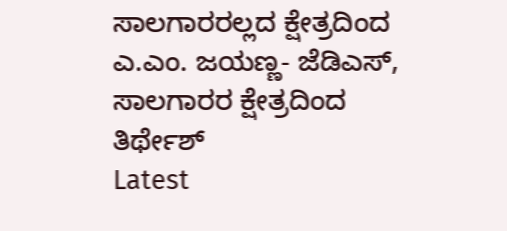ಸಾಲಗಾರರಲ್ಲದ ಕ್ಷೇತ್ರದಿಂದ ಎ.ಎಂ. ಜಯಣ್ಣ- ಜೆಡಿಎಸ್, ಸಾಲಗಾರರ ಕ್ಷೇತ್ರದಿಂದ ತಿರ್ಥೇಶ್
Latest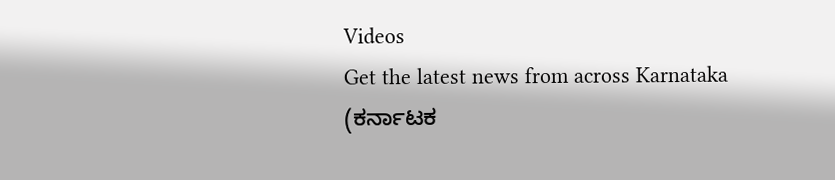Videos
Get the latest news from across Karnataka (ಕರ್ನಾಟಕ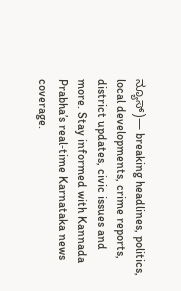ನ್ಯೂಸ್)— breaking headlines, politics, local developments, crime reports, district updates, civic issues and more. Stay informed with Kannada Prabha’s real‑time Karnataka news coverage.